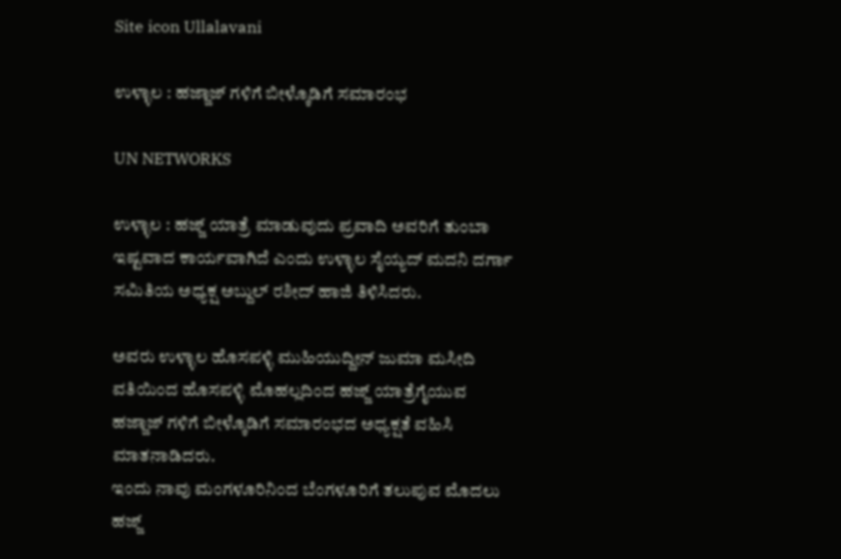Site icon Ullalavani

ಉಳ್ಳಾಲ : ಹಜ್ಜಾಜ್ ಗಳಿಗೆ ಬೀಳ್ಕೊಡಿಗೆ ಸಮಾರಂಭ

UN NETWORKS

ಉಳ್ಳಾಲ : ಹಜ್ಜ್ ಯಾತ್ರೆ ಮಾಡುವುದು ಪ್ರವಾದಿ ಅವರಿಗೆ ತುಂಬಾ ಇಷ್ಟವಾದ ಕಾರ್ಯವಾಗಿದೆ ಎಂದು ಉಳ್ಳಾಲ ಸೈಯ್ಯದ್ ಮದನಿ ದರ್ಗಾ ಸಮಿತಿಯ ಅಧ್ಯಕ್ಷ ಅಬ್ದುಲ್ ರಶೀದ್ ಹಾಜಿ ತಿಳಿಸಿದರು.

ಅವರು ಉಳ್ಳಾಲ ಹೊಸಪಳ್ಳಿ ಮುಹಿಯುದ್ದೀನ್ ಜುಮಾ ಮಸೀದಿ ವತಿಯಿಂದ ಹೊಸಪಳ್ಳಿ ಮೊಹಲ್ಲದಿಂದ ಹಜ್ಜ್ ಯಾತ್ರೆಗೈಯುವ ಹಜ್ಜಾಜ್ ಗಳಿಗೆ ಬೀಳ್ಕೊಡಿಗೆ ಸಮಾರಂಭದ ಅಧ್ಯಕ್ಷತೆ ವಹಿಸಿ ಮಾತನಾಡಿದರು.
ಇಂದು ನಾವು ಮಂಗಳೂರಿನಿಂದ ಬೆಂಗಳೂರಿಗೆ ತಲುಪುವ ಮೊದಲು ಹಜ್ಜ್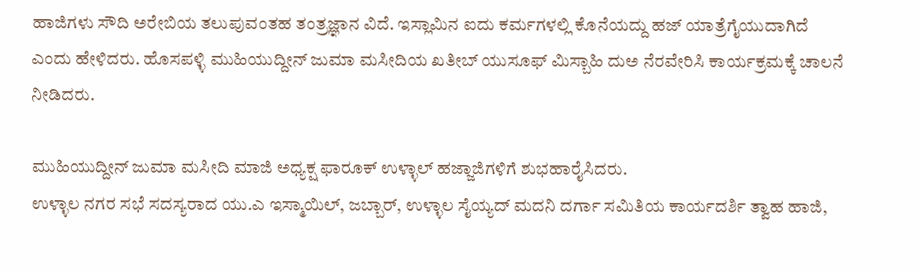ಹಾಜಿಗಳು ಸೌದಿ ಅರೇಬಿಯ ತಲುಪುವಂತಹ ತಂತ್ರಜ್ಞಾನ ವಿದೆ. ಇಸ್ಲಾಮಿನ ಐದು ಕರ್ಮಗಳಲ್ಲಿ ಕೊನೆಯದ್ದು ಹಜ್ ಯಾತ್ರೆಗೈಯುದಾಗಿದೆ ಎಂದು ಹೇಳಿದರು. ಹೊಸಪಳ್ಳಿ ಮುಹಿಯುದ್ದೀನ್ ಜುಮಾ ಮಸೀದಿಯ ಖತೀಬ್ ಯುಸೂಫ್ ಮಿಸ್ಬಾಹಿ ದುಅ ನೆರವೇರಿಸಿ ಕಾರ್ಯಕ್ರಮಕ್ಕೆ ಚಾಲನೆ ನೀಡಿದರು.

ಮುಹಿಯುದ್ದೀನ್ ಜುಮಾ ಮಸೀದಿ ಮಾಜಿ ಅಧ್ಯಕ್ಷ ಫಾರೂಕ್ ಉಳ್ಳಾಲ್ ಹಜ್ಜಾಜಿಗಳಿಗೆ ಶುಭಹಾರೈಸಿದರು.
ಉಳ್ಳಾಲ ನಗರ ಸಭೆ ಸದಸ್ಯರಾದ ಯು.ಎ ಇಸ್ಮಾಯಿಲ್, ಜಬ್ಬಾರ್, ಉಳ್ಳಾಲ ಸೈಯ್ಯದ್ ಮದನಿ ದರ್ಗಾ ಸಮಿತಿಯ ಕಾರ್ಯದರ್ಶಿ ತ್ವಾಹ ಹಾಜಿ,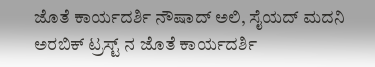ಜೊತೆ ಕಾರ್ಯದರ್ಶಿ ನೌಷಾದ್ ಅಲಿ, ಸೈಯದ್ ಮದನಿ ಅರಬಿಕ್ ಟ್ರಸ್ಟ್ ನ ಜೊತೆ ಕಾರ್ಯದರ್ಶಿ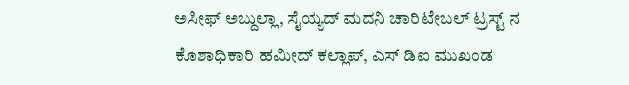ಅಸೀಫ್ ಅಬ್ದುಲ್ಲಾ, ಸೈಯ್ಯದ್ ಮದನಿ ಚಾರಿಟೇಬಲ್ ಟ್ರಸ್ಟ್ ನ ಕೊಶಾಧಿಕಾರಿ ಹಮೀದ್ ಕಲ್ಲಾಪ್, ಎಸ್ ಡಿಐ ಮುಖಂಡ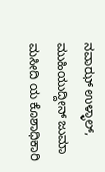ನವಾಝ್ ಉಳ್ಳಾಲ್, ಮುಹಿಯುದ್ದೀನ್ ಜುಮಾ‌ ಮಸೀದಿ ಯ ಕೊಶಾಧಿಕಾರಿ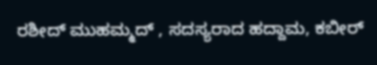ರಶೀದ್ ಮುಹಮ್ಮದ್ , ಸದಸ್ಯರಾದ ಹದ್ದಾಮ, ಕಬೀರ್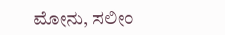ಮೋನು, ಸಲೀಂ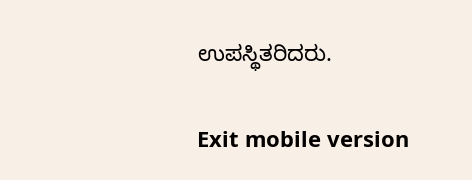ಉಪಸ್ಥಿತರಿದರು.

Exit mobile version